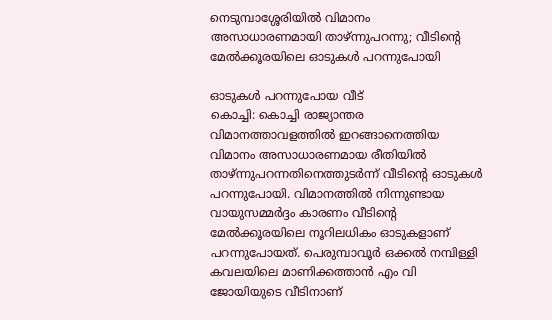നെടുമ്പാശ്ശേരിയിൽ വിമാനം അസാധാരണമായി താഴ്ന്നുപറന്നു; വീടിന്റെ മേൽക്കൂരയിലെ ഓടുകൾ പറന്നുപോയി

ഓടുകൾ പറന്നുപോയ വീട്
കൊച്ചി: കൊച്ചി രാജ്യാന്തര വിമാനത്താവളത്തിൽ ഇറങ്ങാനെത്തിയ വിമാനം അസാധാരണമായ രീതിയിൽ താഴ്ന്നുപറന്നതിനെത്തുടർന്ന് വീടിന്റെ ഓടുകൾ പറന്നുപോയി. വിമാനത്തിൽ നിന്നുണ്ടായ വായുസമ്മർദ്ദം കാരണം വീടിന്റെ മേൽക്കൂരയിലെ നൂറിലധികം ഓടുകളാണ് പറന്നുപോയത്. പെരുമ്പാവൂർ ഒക്കൽ നമ്പിള്ളി കവലയിലെ മാണിക്കത്താൻ എം വി ജോയിയുടെ വീടിനാണ്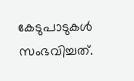കേടുപാടുകൾ സംഭവിച്ചത്.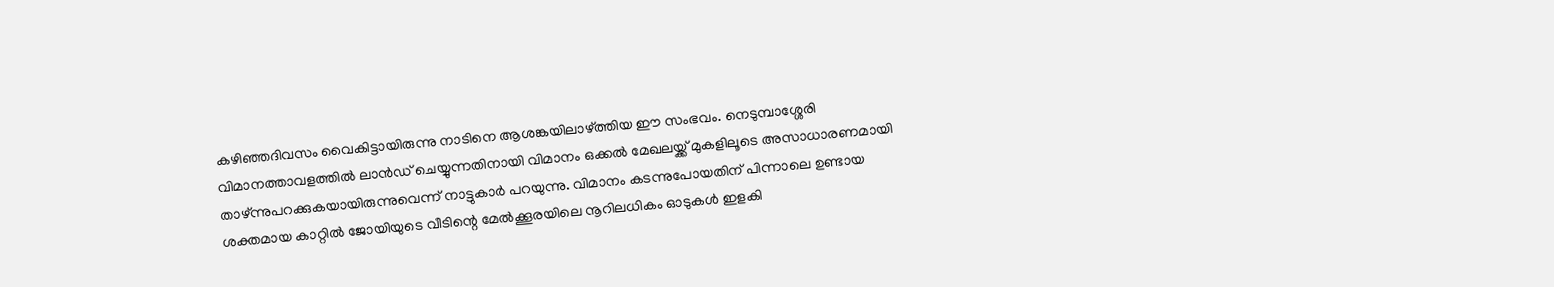കഴിഞ്ഞദിവസം വൈകിട്ടായിരുന്നു നാടിനെ ആശങ്കയിലാഴ്ത്തിയ ഈ സംഭവം. നെടുമ്പാശ്ശേരി വിമാനത്താവളത്തിൽ ലാൻഡ് ചെയ്യുന്നതിനായി വിമാനം ഒക്കൽ മേഖലയ്ക്ക് മുകളിലൂടെ അസാധാരണമായി താഴ്ന്നുപറക്കുകയായിരുന്നുവെന്ന് നാട്ടുകാർ പറയുന്നു. വിമാനം കടന്നുപോയതിന് പിന്നാലെ ഉണ്ടായ ശക്തമായ കാറ്റിൽ ജോയിയുടെ വീടിന്റെ മേൽക്കൂരയിലെ നൂറിലധികം ഓടുകൾ ഇളകി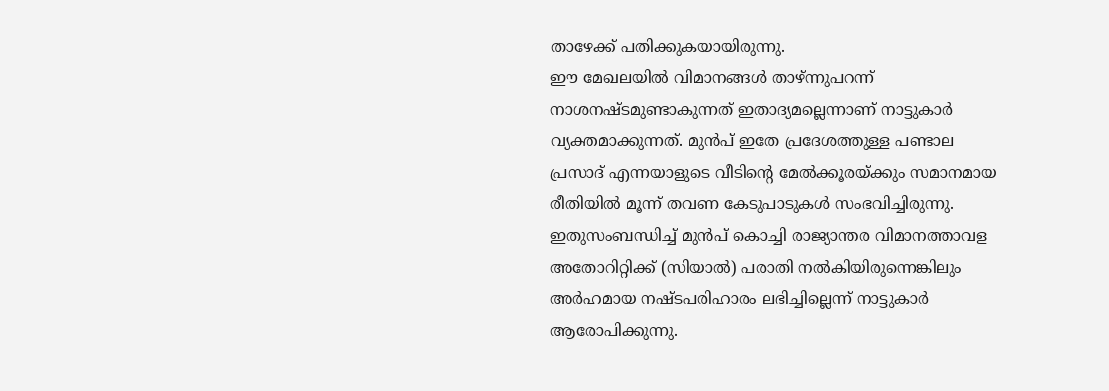താഴേക്ക് പതിക്കുകയായിരുന്നു.
ഈ മേഖലയിൽ വിമാനങ്ങൾ താഴ്ന്നുപറന്ന് നാശനഷ്ടമുണ്ടാകുന്നത് ഇതാദ്യമല്ലെന്നാണ് നാട്ടുകാർ വ്യക്തമാക്കുന്നത്. മുൻപ് ഇതേ പ്രദേശത്തുള്ള പണ്ടാല പ്രസാദ് എന്നയാളുടെ വീടിന്റെ മേൽക്കൂരയ്ക്കും സമാനമായ രീതിയിൽ മൂന്ന് തവണ കേടുപാടുകൾ സംഭവിച്ചിരുന്നു.
ഇതുസംബന്ധിച്ച് മുൻപ് കൊച്ചി രാജ്യാന്തര വിമാനത്താവള അതോറിറ്റിക്ക് (സിയാൽ) പരാതി നൽകിയിരുന്നെങ്കിലും അർഹമായ നഷ്ടപരിഹാരം ലഭിച്ചില്ലെന്ന് നാട്ടുകാർ ആരോപിക്കുന്നു.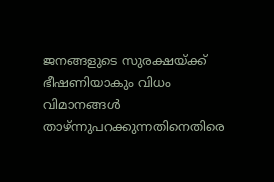ജനങ്ങളുടെ സുരക്ഷയ്ക്ക് ഭീഷണിയാകും വിധം വിമാനങ്ങൾ താഴ്ന്നുപറക്കുന്നതിനെതിരെ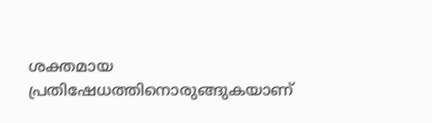ശക്തമായ പ്രതിഷേധത്തിനൊരുങ്ങുകയാണ്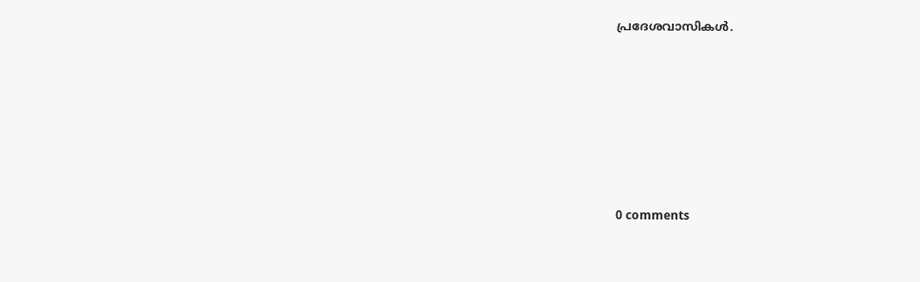പ്രദേശവാസികൾ.










0 comments